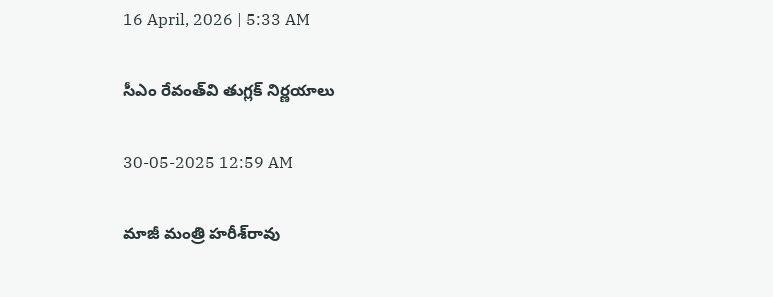16 April, 2026 | 5:33 AM

సీఎం రేవంత్‌వి తుగ్లక్ నిర్ణయాలు

30-05-2025 12:59 AM

మాజీ మంత్రి హరీశ్‌రావు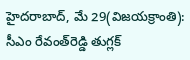హైదరాబాద్, మే 29(విజయక్రాంతి): సీఎం రేవంత్‌రెడ్డి తుగ్లక్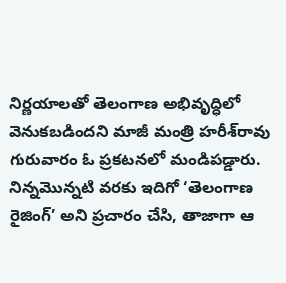నిర్ణయాలతో తెలంగాణ అభివృద్ధిలో వెనుకబడిందని మాజీ మంత్రి హరీశ్‌రావు గురువారం ఓ ప్రకటనలో మండిపడ్డారు.  నిన్నమొన్నటి వరకు ఇదిగో ‘తెలంగాణ రైజింగ్’ అని ప్రచారం చేసి, తాజాగా ఆ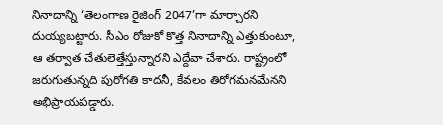నినాదాన్ని ‘తెలంగాణ రైజింగ్ 2047’గా మార్చారని దుయ్యబట్టారు. సీఎం రోజుకో కొత్త నినాదాన్ని ఎత్తుకుంటూ, ఆ తర్వాత చేతులెత్తేస్తున్నారని ఎద్దేవా చేశారు. రాష్ట్రంలో జరుగుతున్నది పురోగతి కాదనీ, కేవలం తిరోగమనమేనని అభిప్రాయపడ్డారు.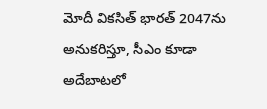మోదీ వికసిత్ భారత్ 2047ను అనుకరిస్తూ, సీఎం కూడా అదేబాటలో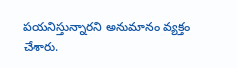పయనిస్తున్నారని అనుమానం వ్యక్తం చేశారు.